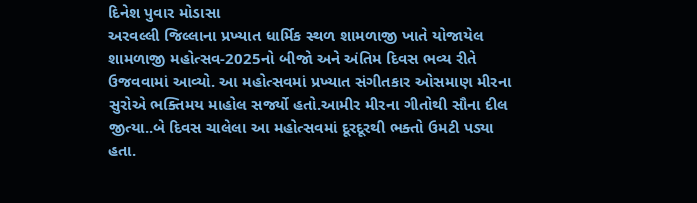દિનેશ પુવાર મોડાસા
અરવલ્લી જિલ્લાના પ્રખ્યાત ધાર્મિક સ્થળ શામળાજી ખાતે યોજાયેલ શામળાજી મહોત્સવ-2025નો બીજો અને અંતિમ દિવસ ભવ્ય રીતે ઉજવવામાં આવ્યો. આ મહોત્સવમાં પ્રખ્યાત સંગીતકાર ઓસમાણ મીરના સુરોએ ભક્તિમય માહોલ સર્જ્યો હતો.આમીર મીરના ગીતોથી સૌના દીલ જીત્યા..બે દિવસ ચાલેલા આ મહોત્સવમાં દૂરદૂરથી ભક્તો ઉમટી પડ્યા હતા.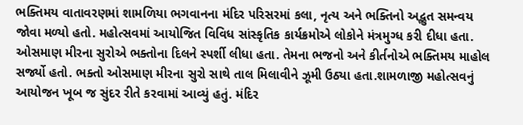ભક્તિમય વાતાવરણમાં શામળિયા ભગવાનના મંદિર પરિસરમાં કલા, નૃત્ય અને ભક્તિનો અદ્ભુત સમન્વય જોવા મળ્યો હતો. મહોત્સવમાં આયોજિત વિવિધ સાંસ્કૃતિક કાર્યક્રમોએ લોકોને મંત્રમુગ્ધ કરી દીધા હતા.
ઓસમાણ મીરના સુરોએ ભક્તોના દિલને સ્પર્શી લીધા હતા. તેમના ભજનો અને કીર્તનોએ ભક્તિમય માહોલ સર્જ્યો હતો. ભક્તો ઓસમાણ મીરના સુરો સાથે તાલ મિલાવીને ઝૂમી ઉઠ્યા હતા.શામળાજી મહોત્સવનું આયોજન ખૂબ જ સુંદર રીતે કરવામાં આવ્યું હતું. મંદિર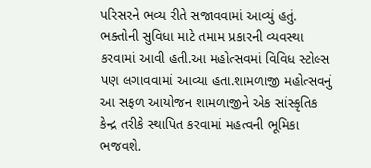પરિસરને ભવ્ય રીતે સજાવવામાં આવ્યું હતું. ભક્તોની સુવિધા માટે તમામ પ્રકારની વ્યવસ્થા કરવામાં આવી હતી.આ મહોત્સવમાં વિવિધ સ્ટોલ્સ પણ લગાવવામાં આવ્યા હતા.શામળાજી મહોત્સવનું આ સફળ આયોજન શામળાજીને એક સાંસ્કૃતિક કેન્દ્ર તરીકે સ્થાપિત કરવામાં મહત્વની ભૂમિકા ભજવશે.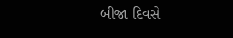બીજા દિવસે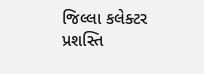જિલ્લા કલેક્ટર પ્રશસ્તિ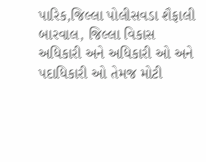પારિક,જિલ્લા પોલીસવડા શૈફાલી બારવાલ, જિલ્લા વિકાસ અધિકારી અને અધિકારી ઓ અને પદાધિકારી ઓ તેમજ મોટી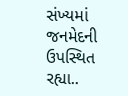સંખ્યમાં જનમેદની ઉપસ્થિત રહ્યા..